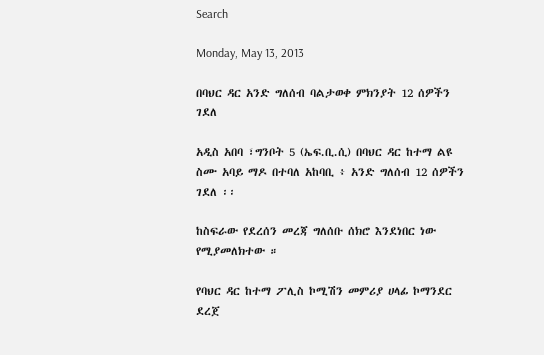Search

Monday, May 13, 2013

በባህር ዳር አንድ ግለሰብ ባልታወቀ ምክንያት 12 ሰዎችን ገደለ

አዲስ አበባ ፣ግንቦት 5 (ኤፍ.ቢ.ሲ) በባህር ዳር ከተማ ልዩ ስሙ አባይ ማዶ በተባለ አከባቢ ፥ አንድ ግለሰብ 12 ሰዎችን ገደለ ፡፡

ከስፍራው የደረሰን መረጃ ግለሰቡ ሰክሮ እንደነበር ነው የሚያመለክተው ።

የባህር ዳር ከተማ ፖሊስ ኮሚሽን መምሪያ ሀላፊ ኮማንደር ደረጀ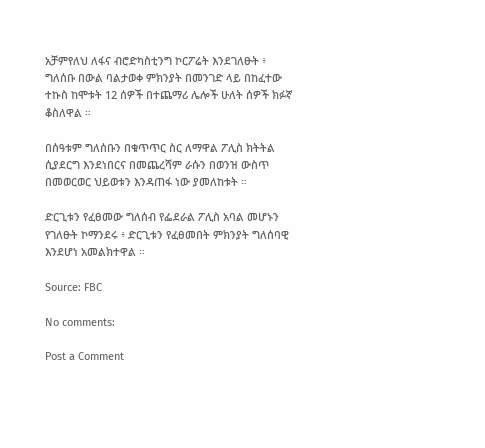አቻምየለህ ለፋና ብሮድካስቲንግ ኮርፖሬት እንደገለፁት ፥ ግለሰቡ በውል ባልታወቀ ምክንያት በመንገድ ላይ በከፈተው ተኩስ ከሞቱት 12 ሰዎች በተጨማሪ ሌሎች ሁለት ሰዎች ክፉኛ ቆስለዋል ።

በሰዓቱም ግለሰቡን በቁጥጥር ስር ለማዋል ፖሊስ ክትትል ሲያደርግ እንደነበርና በመጨረሻም ራሱን በወንዝ ውስጥ በመወርወር ህይወቱን እንዳጠፋ ነው ያመለከቱት ።

ድርጊቱን የፈፀመው ግለሰብ የፌደራል ፖሊስ አባል መሆኑን የገለፁት ኮማንደሩ ፥ ድርጊቱን የፈፀመበት ምክንያት ግለሰባዊ እንደሆነ አመልክተዋል ።

Source: FBC

No comments:

Post a Comment